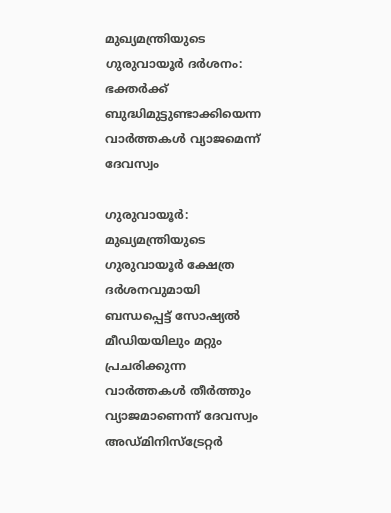മുഖ്യമന്ത്രിയുടെ ഗുരുവായൂർ ദർശനം: ഭക്തർക്ക് ബുദ്ധിമുട്ടുണ്ടാക്കിയെന്ന വാർത്തകൾ വ്യാജമെന്ന് ദേവസ്വം

ഗുരുവായൂർ: മുഖ്യമന്ത്രിയുടെ ഗുരുവായൂർ ക്ഷേത്ര ദർശനവുമായി ബന്ധപ്പെട്ട് സോഷ്യൽ മീഡിയയിലും മറ്റും പ്രചരിക്കുന്ന വാർത്തകൾ തീർത്തും വ്യാജമാണെന്ന് ദേവസ്വം അഡ്മിനിസ്ട്രേറ്റർ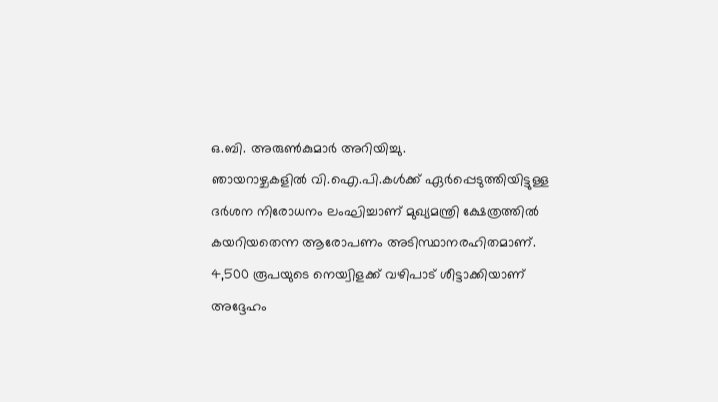ഒ.ബി. അരുൺകുമാർ അറിയിച്ചു.
ഞായറാഴ്ചകളിൽ വി.ഐ.പി.കൾക്ക് ഏർപ്പെടുത്തിയിട്ടുള്ള ദർശന നിരോധനം ലംഘിച്ചാണ് മുഖ്യമന്ത്രി ക്ഷേത്രത്തിൽ കയറിയതെന്ന ആരോപണം അടിസ്ഥാനരഹിതമാണ്. 4,500 രൂപയുടെ നെയ്വിളക്ക് വഴിപാട് ശീട്ടാക്കിയാണ് അദ്ദേഹം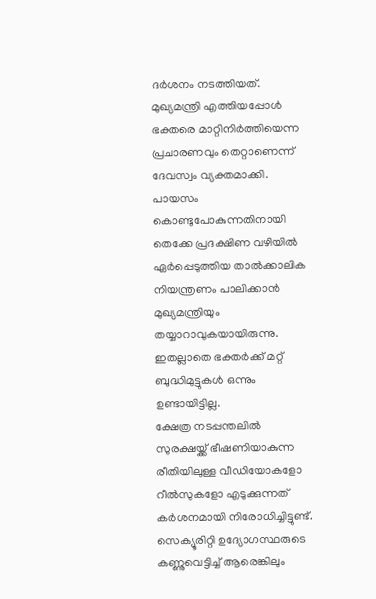ദർശനം നടത്തിയത്.
മുഖ്യമന്ത്രി എത്തിയപ്പോൾ ഭക്തരെ മാറ്റിനിർത്തിയെന്ന പ്രചാരണവും തെറ്റാണെന്ന് ദേവസ്വം വ്യക്തമാക്കി. പായസം കൊണ്ടുപോകുന്നതിനായി തെക്കേ പ്രദക്ഷിണ വഴിയിൽ ഏർപ്പെടുത്തിയ താൽക്കാലിക നിയന്ത്രണം പാലിക്കാൻ മുഖ്യമന്ത്രിയും തയ്യാറാവുകയായിരുന്നു. ഇതല്ലാതെ ഭക്തർക്ക് മറ്റ് ബുദ്ധിമുട്ടുകൾ ഒന്നും ഉണ്ടായിട്ടില്ല.
ക്ഷേത്ര നടപ്പന്തലിൽ സുരക്ഷയ്ക്ക് ഭീഷണിയാകുന്ന രീതിയിലുള്ള വീഡിയോകളോ റീൽസുകളോ എടുക്കുന്നത് കർശനമായി നിരോധിച്ചിട്ടുണ്ട്. സെക്യൂരിറ്റി ഉദ്യോഗസ്ഥരുടെ കണ്ണുവെട്ടിച്ച് ആരെങ്കിലും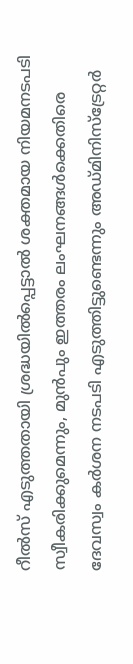റീൽസ് എടുത്തതായി ശ്രദ്ധയിൽപ്പെട്ടാൽ ശക്തമായ നിയമനടപടി സ്വീകരിക്കുമെന്നും, മുൻപും ഇത്തരം ലംഘനങ്ങൾക്കെതിരെ ദേവസ്വം കർശന നടപടി എടുത്തിട്ടുണ്ടെന്നും അഡ്മിനിസ്ട്രേറ്റർ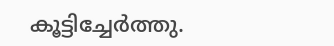കൂട്ടിച്ചേർത്തു.